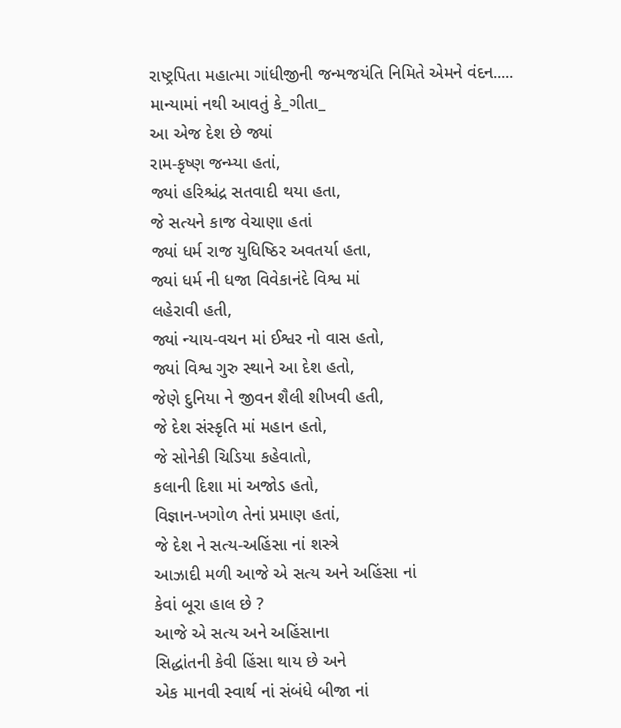રાષ્ટ્રપિતા મહાત્મા ગાંધીજીની જન્મજયંતિ નિમિતે એમને વંદન.....
માન્યામાં નથી આવતું કે_ગીતા_
આ એજ દેશ છે જ્યાં
રામ-કૃષ્ણ જન્મ્યા હતાં,
જ્યાં હરિશ્ચંદ્ર સતવાદી થયા હતા,
જે સત્યને કાજ વેચાણા હતાં
જ્યાં ધર્મ રાજ યુધિષ્ઠિર અવતર્યા હતા,
જ્યાં ધર્મ ની ધજા વિવેકાનંદે વિશ્વ માં
લહેરાવી હતી,
જ્યાં ન્યાય-વચન માં ઈશ્વર નો વાસ હતો,
જ્યાં વિશ્વ ગુરુ સ્થાને આ દેશ હતો,
જેણે દુનિયા ને જીવન શૈલી શીખવી હતી,
જે દેશ સંસ્કૃતિ માં મહાન હતો,
જે સોનેકી ચિડિયા કહેવાતો,
કલાની દિશા માં અજોડ હતો,
વિજ્ઞાન-ખગોળ તેનાં પ્રમાણ હતાં,
જે દેશ ને સત્ય-અહિંસા નાં શસ્ત્રે
આઝાદી મળી આજે એ સત્ય અને અહિંસા નાં
કેવાં બૂરા હાલ છે ?
આજે એ સત્ય અને અહિંસાના
સિદ્ધાંતની કેવી હિંસા થાય છે અને
એક માનવી સ્વાર્થ નાં સંબંધે બીજા નાં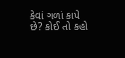કેવાં ગળાં કાપે છે? કોઈ તો કહો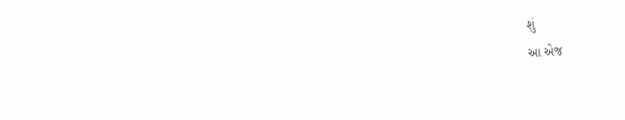શું
આ એજ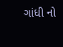ગાંધી નો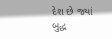દેશ છે જ્યાં
બુદ્ધ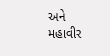અને મહાવીર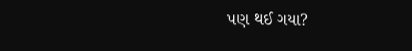પણ થઈ ગયા?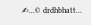✍...© drdhbhatt...